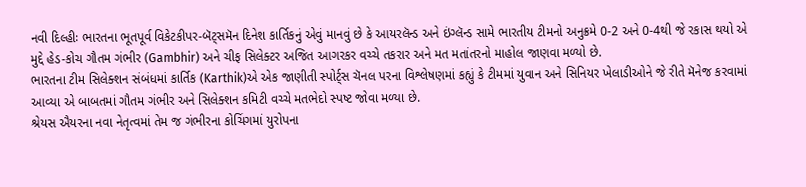નવી દિલ્હીઃ ભારતના ભૂતપૂર્વ વિકેટકીપર-બૅટ્સમૅન દિનેશ કાર્તિકનું એવું માનવું છે કે આયરલૅન્ડ અને ઇંગ્લૅન્ડ સામે ભારતીય ટીમનો અનુક્રમે 0-2 અને 0-4થી જે રકાસ થયો એ મુદ્દે હેડ-કોચ ગૌતમ ગંભીર (Gambhir) અને ચીફ સિલેક્ટર અજિત આગરકર વચ્ચે તકરાર અને મત મતાંતરનો માહોલ જાણવા મળ્યો છે.
ભારતના ટીમ સિલેક્શન સંબંધમાં કાર્તિક (Karthik)એ એક જાણીતી સ્પોર્ટ્સ ચૅનલ પરના વિશ્લેષણમાં કહ્યું કે ટીમમાં યુવાન અને સિનિયર ખેલાડીઓને જે રીતે મૅનેજ કરવામાં આવ્યા એ બાબતમાં ગૌતમ ગંભીર અને સિલેક્શન કમિટી વચ્ચે મતભેદો સ્પષ્ટ જોવા મળ્યા છે.
શ્રેયસ ઐયરના નવા નેતૃત્વમાં તેમ જ ગંભીરના કોચિંગમાં યુરોપના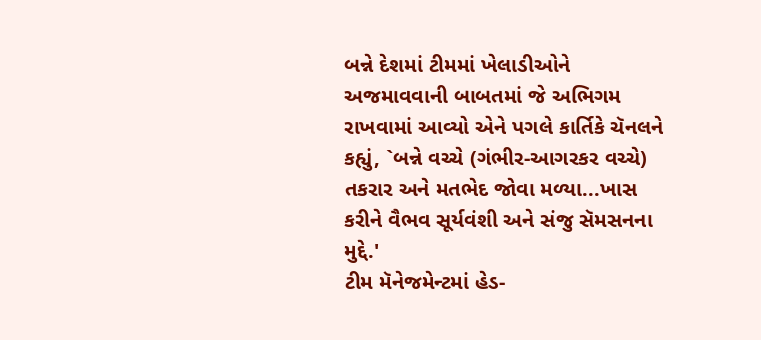બન્ને દેશમાં ટીમમાં ખેલાડીઓને અજમાવવાની બાબતમાં જે અભિગમ રાખવામાં આવ્યો એને પગલે કાર્તિકે ચૅનલને કહ્યું, `બન્ને વચ્ચે (ગંભીર-આગરકર વચ્ચે) તકરાર અને મતભેદ જોવા મળ્યા...ખાસ કરીને વૈભવ સૂર્યવંશી અને સંજુ સૅમસનના મુદ્દે.'
ટીમ મૅનેજમેન્ટમાં હેડ-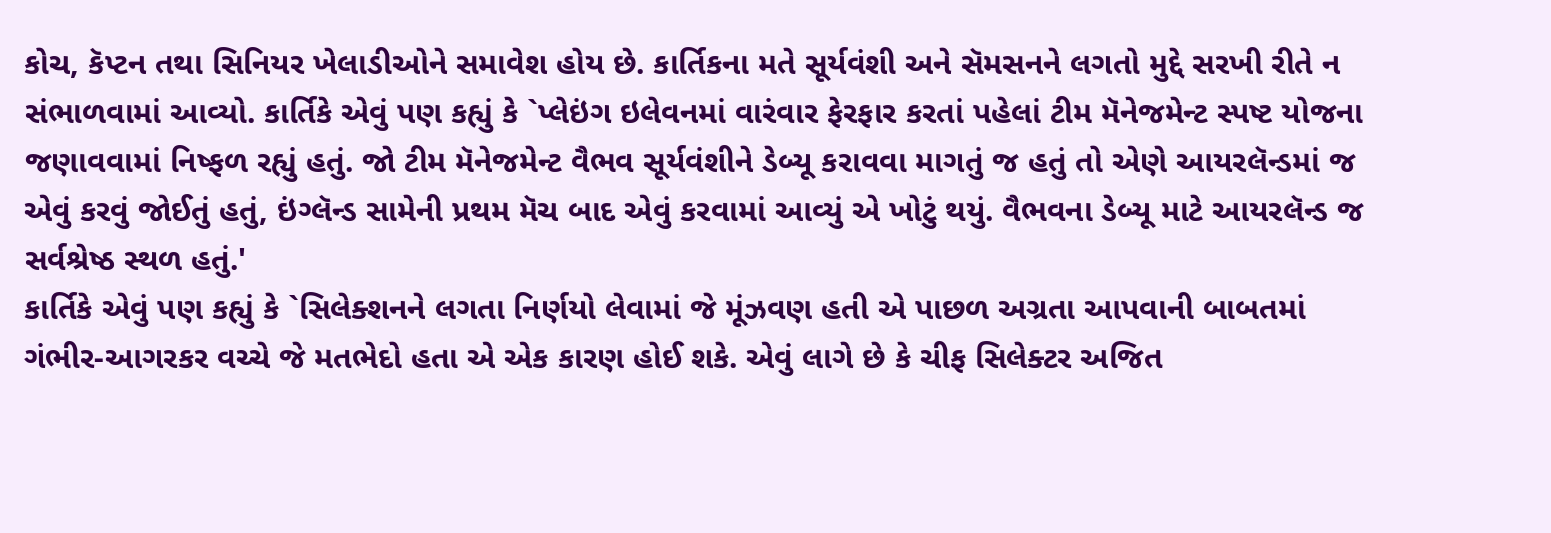કોચ, કૅપ્ટન તથા સિનિયર ખેલાડીઓને સમાવેશ હોય છે. કાર્તિકના મતે સૂર્યવંશી અને સૅમસનને લગતો મુદ્દે સરખી રીતે ન સંભાળવામાં આવ્યો. કાર્તિકે એવું પણ કહ્યું કે `પ્લેઇંગ ઇલેવનમાં વારંવાર ફેરફાર કરતાં પહેલાં ટીમ મૅનેજમેન્ટ સ્પષ્ટ યોજના જણાવવામાં નિષ્ફળ રહ્યું હતું. જો ટીમ મૅનેજમેન્ટ વૈભવ સૂર્યવંશીને ડેબ્યૂ કરાવવા માગતું જ હતું તો એણે આયરલૅન્ડમાં જ એવું કરવું જોઈતું હતું, ઇંગ્લૅન્ડ સામેની પ્રથમ મૅચ બાદ એવું કરવામાં આવ્યું એ ખોટું થયું. વૈભવના ડેબ્યૂ માટે આયરલૅન્ડ જ સર્વશ્રેષ્ઠ સ્થળ હતું.'
કાર્તિકે એવું પણ કહ્યું કે `સિલેક્શનને લગતા નિર્ણયો લેવામાં જે મૂંઝવણ હતી એ પાછળ અગ્રતા આપવાની બાબતમાં ગંભીર-આગરકર વચ્ચે જે મતભેદો હતા એ એક કારણ હોઈ શકે. એવું લાગે છે કે ચીફ સિલેક્ટર અજિત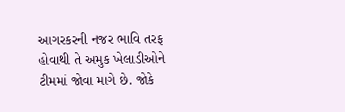આગરકરની નજર ભાવિ તરફ હોવાથી તે અમુક ખેલાડીઓને ટીમમાં જોવા માગે છે. જોકે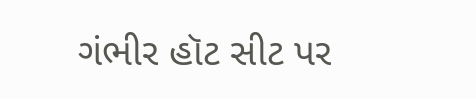ગંભીર હૉટ સીટ પર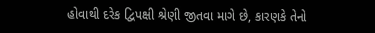હોવાથી દરેક દ્વિપક્ષી શ્રેણી જીતવા માગે છે, કારણકે તેનો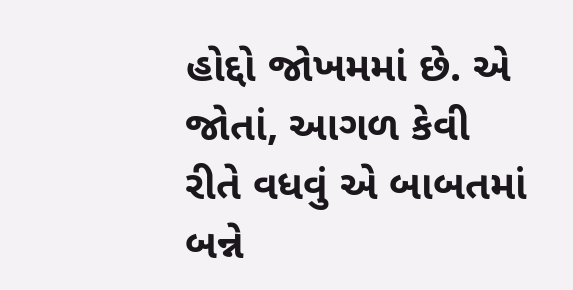હોદ્દો જોખમમાં છે. એ જોતાં, આગળ કેવી રીતે વધવું એ બાબતમાં બન્ને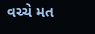વચ્ચે મત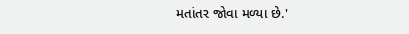મતાંતર જોવા મળ્યા છે.'